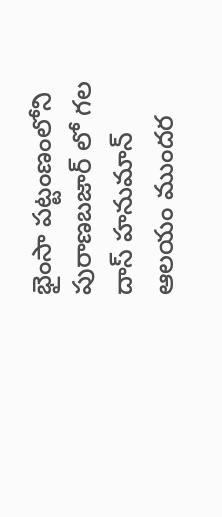భైంసా పట్టంణంలోని పురాణబజార్ లో గల దాస్ హనుమాన్ ఆలయం ముందర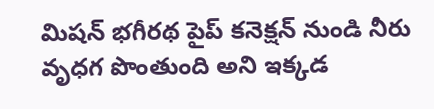మిషన్ భగీరథ పైప్ కనెక్షన్ నుండి నీరు వృధగ పొంతుంది అని ఇక్కడ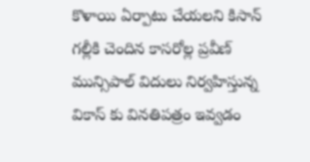కొళాయి ఏర్పాటు చేయలని కిసాన్ గల్లీకి చెందిన కాసరోల్ల ప్రవీణ్ మున్సిపాల్ విదులు నిర్వహిస్తున్న వికాస్ కు వినతిపత్రం ఇవ్వడం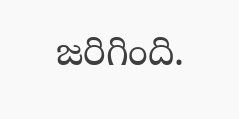జరిగింది.